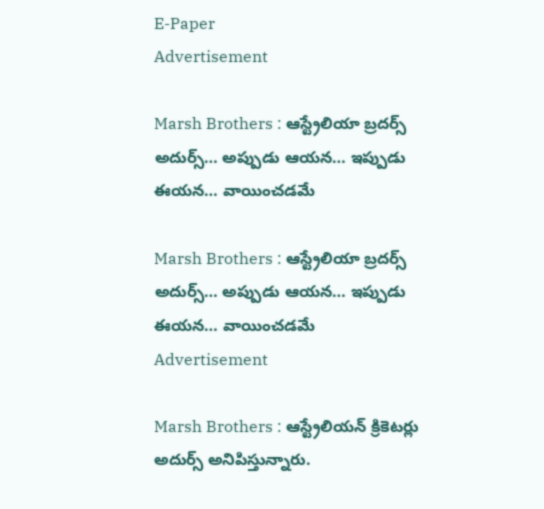E-Paper
Advertisement

Marsh Brothers : ఆస్ట్రేలియా బ్రదర్స్ అదుర్స్… అప్పుడు ఆయన… ఇప్పుడు ఈయన… వాయించడమే

Marsh Brothers : ఆస్ట్రేలియా బ్రదర్స్ అదుర్స్… అప్పుడు ఆయన… ఇప్పుడు ఈయన… వాయించడమే
Advertisement

Marsh Brothers : ఆస్ట్రేలియన్ క్రికెటర్లు అదుర్స్ అనిపిస్తున్నారు.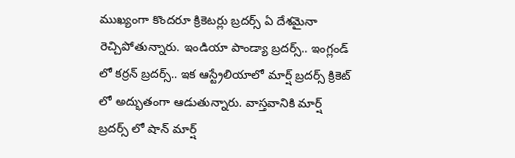ముఖ్యంగా కొందరూ క్రికెటర్లు బ్రదర్స్ ఏ దేశమైనా రెచ్చిపోతున్నారు. ఇండియా పాండ్యా బ్రదర్స్.. ఇంగ్లండ్ లో కర్రన్ బ్రదర్స్.. ఇక ఆస్ట్రేలియాలో మార్ష్ బ్రదర్స్ క్రికెట్ లో అద్భుతంగా ఆడుతున్నారు. వాస్తవానికి మార్ష్ బ్రదర్స్ లో షాన్ మార్ష్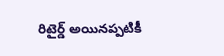రిటైర్డ్ అయినప్పటికీ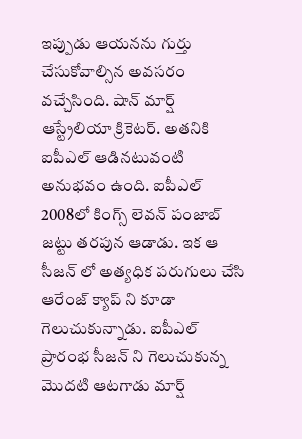ఇప్పుడు ఆయనను గుర్తు చేసుకోవాల్సిన అవసరం వచ్చేసింది. షాన్ మార్ష్ ఆస్ట్రేలియా క్రికెటర్. అతనికి ఐపీఎల్ ఆడినటువంటి అనుభవం ఉంది. ఐపీఎల్ 2008లో కింగ్స్ లెవన్ పంజాబ్ జట్టు తరపున ఆడాడు. ఇక ఆ సీజన్ లో అత్యధిక పరుగులు చేసి ఆరేంజ్ క్యాప్ ని కూడా గెలుచుకున్నాడు. ఐపీఎల్ ప్రారంభ సీజన్ ని గెలుచుకున్న మొదటి ఆటగాడు మార్ష్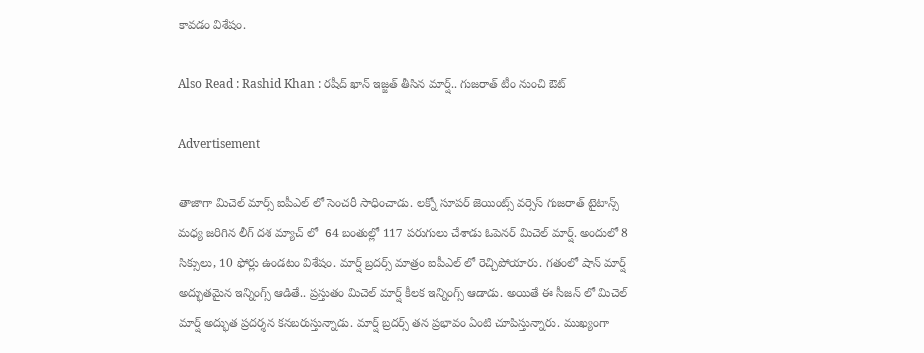కావడం విశేషం.

Also Read : Rashid Khan : రషీద్ ఖాన్ ఇజ్జత్ తీసిన మార్ష్.. గుజరాత్ టీం నుంచి ఔట్

Advertisement

తాజాగా మిచెల్ మార్స్ ఐపీఎల్ లో సెంచరీ సాధించాడు. లక్నో సూపర్ జెయింట్స్ వర్సెస్ గుజరాత్ టైటాన్స్  మధ్య జరిగిన లీగ్ దశ మ్యాచ్ లో  64 బంతుల్లో 117 పరుగులు చేశాడు ఓపెనర్ మిచెల్ మార్ష్. అందులో 8 సిక్సులు, 10 ఫోర్లు ఉండటం విశేషం. మార్ష్ బ్రదర్స్ మాత్రం ఐపీఎల్ లో రెచ్చిపోయారు. గతంలో షాన్ మార్ష్ అద్భుతమైన ఇన్నింగ్స్ ఆడితే.. ప్రస్తుతం మిచెల్ మార్ష్ కీలక ఇన్నింగ్స్ ఆడాడు. అయితే ఈ సీజన్ లో మిచెల్ మార్ష్ అద్భుత ప్రదర్శన కనబరుస్తున్నాడు. మార్ష్ బ్రదర్స్ తన ప్రభావం ఏంటి చూపిస్తున్నారు. ముఖ్యంగా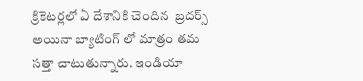క్రికెటర్లలో ఏ దేశానికి చెందిన  బ్రదర్స్  అయినా బ్యాటింగ్ లో మాత్రం తమ సత్తా చాటుతున్నారు. ఇండియా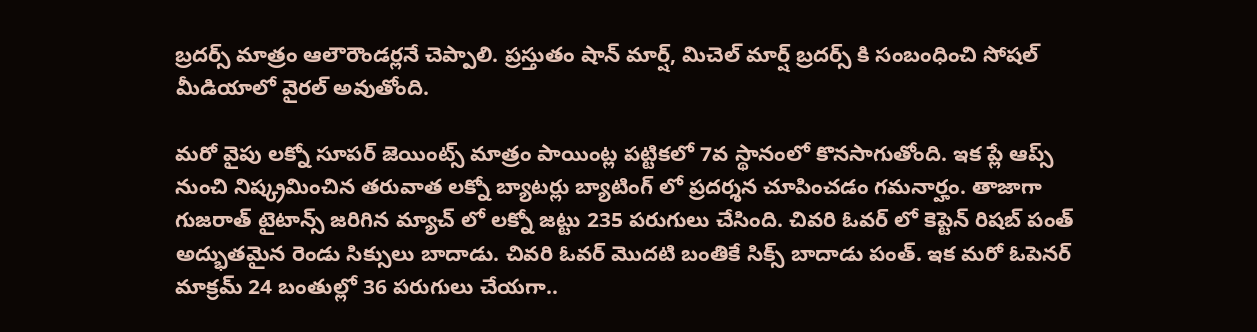బ్రదర్స్ మాత్రం ఆలౌరౌండర్లనే చెప్పాలి. ప్రస్తుతం షాన్ మార్ష్, మిచెల్ మార్ష్ బ్రదర్స్ కి సంబంధించి సోషల్ మీడియాలో వైరల్ అవుతోంది.

మరో వైపు లక్నో సూపర్ జెయింట్స్ మాత్రం పాయింట్ల పట్టికలో 7వ స్థానంలో కొనసాగుతోంది. ఇక ప్లే ఆప్స్ నుంచి నిష్క్రమించిన తరువాత లక్నో బ్యాటర్లు బ్యాటింగ్ లో ప్రదర్శన చూపించడం గమనార్హం. తాజాగా గుజరాత్ టైటాన్స్ జరిగిన మ్యాచ్ లో లక్నో జట్టు 235 పరుగులు చేసింది. చివరి ఓవర్ లో కెప్టెన్ రిషబ్ పంత్ అద్భుతమైన రెండు సిక్సులు బాదాడు. చివరి ఓవర్ మొదటి బంతికే సిక్స్ బాదాడు పంత్. ఇక మరో ఓపెనర్ మాక్రమ్ 24 బంతుల్లో 36 పరుగులు చేయగా..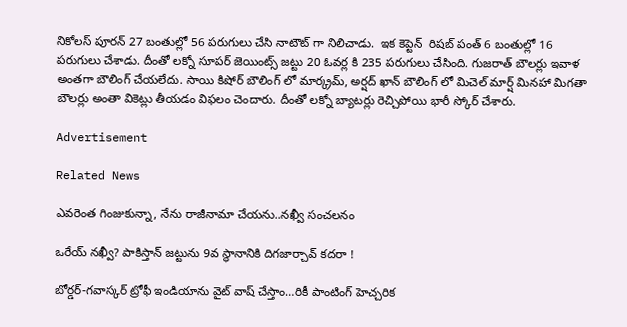నికోలస్ పూరన్ 27 బంతుల్లో 56 పరుగులు చేసి నాటౌట్ గా నిలిచాడు.  ఇక కెప్టెన్  రిషబ్ పంత్ 6 బంతుల్లో 16 పరుగులు చేశాడు. దీంతో లక్నో సూపర్ జెయింట్స్ జట్టు 20 ఓవర్ల కి 235 పరుగులు చేసింది. గుజరాత్ బౌలర్లు ఇవాళ అంతగా బౌలింగ్ చేయలేదు. సాయి కిషోర్ బౌలింగ్ లో మార్క్రమ్, అర్షద్ ఖాన్ బౌలింగ్ లో మిచెల్ మార్ష్ మినహా మిగతా బౌలర్లు అంతా వికెట్లు తీయడం విఫలం చెందారు. దీంతో లక్నో బ్యాటర్లు రెచ్చిపోయి భారీ స్కోర్ చేశారు.

Advertisement

Related News

ఎవ‌రెంత గింజుకున్నా, నేను రాజీనామా చేయ‌ను..న‌ఖ్వీ సంచ‌ల‌నం

ఒరేయ్ న‌ఖ్వీ? పాకిస్తాన్ జ‌ట్టును 9వ స్థానానికి దిగ‌జార్చావ్ క‌ద‌రా !

బోర్డర్-గవాస్కర్ ట్రోఫీ ఇండియాను వైట్ వాష్ చేస్తాం…రికీ పాంటింగ్ హెచ్చరిక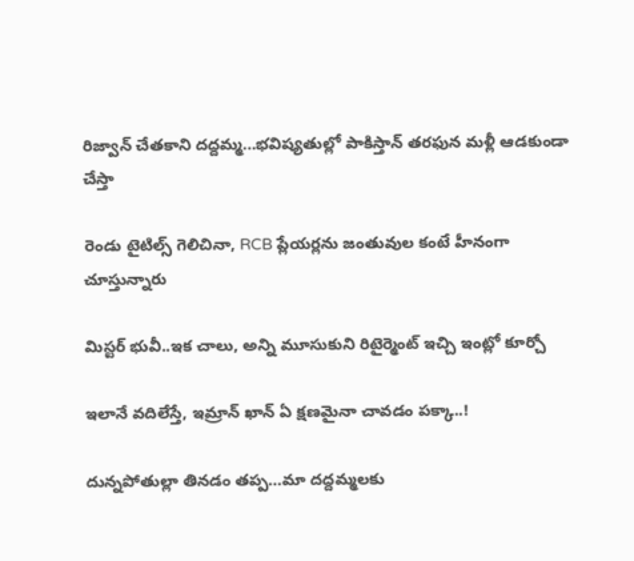రిజ్వాన్ చేత‌కాని ద‌ద్ద‌మ్మ‌…భ‌విష్య‌తుల్లో పాకిస్తాన్ తరఫున మళ్లీ ఆడ‌కుండా చేస్తా

రెండు టైటిల్స్ గెలిచినా, RCB ప్లేయ‌ర్లను జంతువుల కంటే హీనంగా చూస్తున్నారు

మిస్ట‌ర్ భువీ..ఇక చాలు, అన్ని మూసుకుని రిటైర్మెంట్ ఇచ్చి ఇంట్లో కూర్చో

ఇలానే వదిలేస్తే, ఇమ్రాన్ ఖాన్ ఏ క్షణమైనా చావడం పక్కా..!

దున్న‌పోతుల్లా తిన‌డం త‌ప్ప‌…మా ద‌ద్ద‌మ్మ‌ల‌కు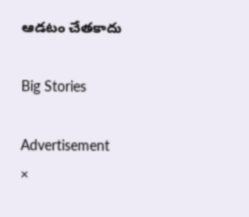ఆడ‌టం చేత‌కాదు

Big Stories

Advertisement
×